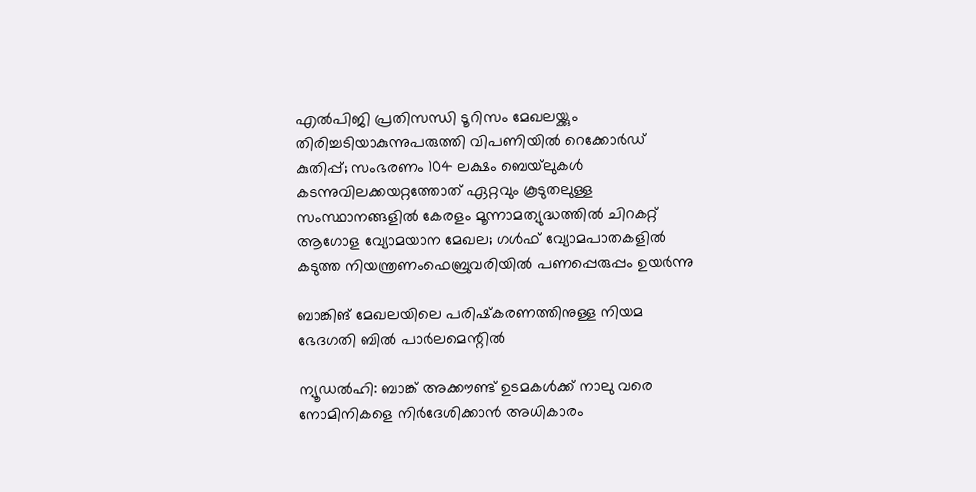എല്‍പിജി പ്രതിസന്ധി ടൂറിസം മേഖലയ്ക്കും തിരിച്ചടിയാകുന്നുപരുത്തി വിപണിയില്‍ റെക്കോര്‍ഡ് കുതിപ്പ്; സംഭരണം 104 ലക്ഷം ബെയ്‌ലുകള്‍ കടന്നുവിലക്കയറ്റത്തോത് ഏറ്റവും കൂടുതലുള്ള സംസ്ഥാനങ്ങളിൽ കേരളം മൂന്നാമത്യുദ്ധത്തില്‍ ചിറകറ്റ് ആഗോള വ്യോമയാന മേഖല; ഗള്‍ഫ് വ്യോമപാതകളില്‍ കടുത്ത നിയന്ത്രണംഫെബ്രുവരിയിൽ പണപ്പെരുപ്പം ഉയർന്നു

ബാങ്കിങ് മേഖലയിലെ പരിഷ്‌കരണത്തിനുള്ള നിയമ ഭേദഗതി ബില്‍ പാര്‍ലമെന്റില്‍

ന്യൂഡൽഹി: ബാങ്ക് അക്കൗണ്ട് ഉടമകള്‍ക്ക് നാലു വരെ നോമിനികളെ നിര്‍ദേശിക്കാന്‍ അധികാരം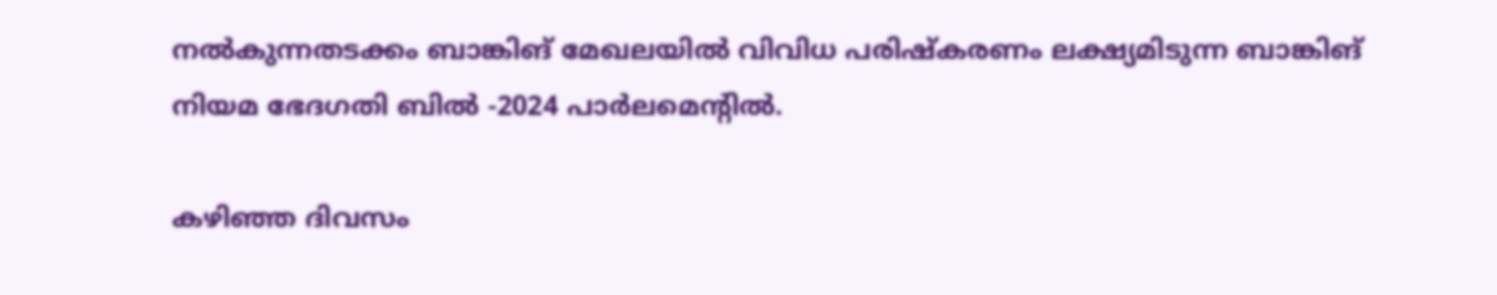നല്‍കുന്നതടക്കം ബാങ്കിങ് മേഖലയില്‍ വിവിധ പരിഷ്‌കരണം ലക്ഷ്യമിടുന്ന ബാങ്കിങ് നിയമ ഭേദഗതി ബില്‍ -2024 പാര്‍ലമെന്റില്‍.

കഴിഞ്ഞ ദിവസം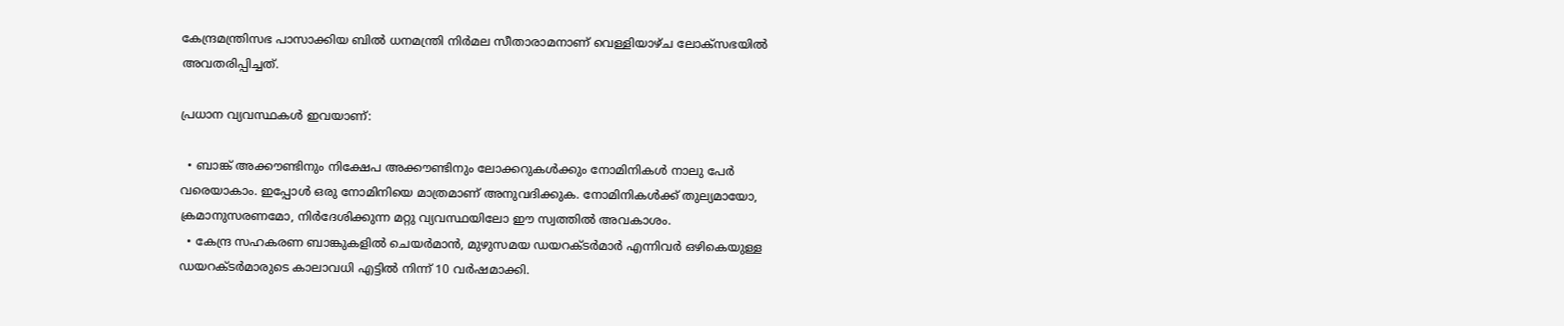കേന്ദ്രമന്ത്രിസഭ പാസാക്കിയ ബില്‍ ധനമന്ത്രി നിര്‍മല സീതാരാമനാണ് വെള്ളിയാഴ്ച ലോക്‌സഭയില്‍ അവതരിപ്പിച്ചത്.

പ്രധാന വ്യവസ്ഥകള്‍ ഇവയാണ്:

  • ബാങ്ക് അക്കൗണ്ടിനും നിക്ഷേപ അക്കൗണ്ടിനും ലോക്കറുകള്‍ക്കും നോമിനികള്‍ നാലു പേര്‍ വരെയാകാം. ഇപ്പോള്‍ ഒരു നോമിനിയെ മാത്രമാണ് അനുവദിക്കുക. നോമിനികള്‍ക്ക് തുല്യമായോ, ക്രമാനുസരണമോ, നിര്‍ദേശിക്കുന്ന മറ്റു വ്യവസ്ഥയിലോ ഈ സ്വത്തില്‍ അവകാശം.
  • കേന്ദ്ര സഹകരണ ബാങ്കുകളില്‍ ചെയര്‍മാന്‍, മുഴുസമയ ഡയറക്ടര്‍മാര്‍ എന്നിവര്‍ ഒഴികെയുള്ള ഡയറക്ടര്‍മാരുടെ കാലാവധി എട്ടില്‍ നിന്ന് 10 വര്‍ഷമാക്കി.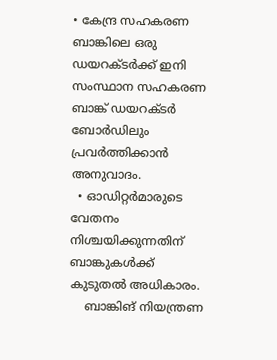• കേന്ദ്ര സഹകരണ ബാങ്കിലെ ഒരു ഡയറക്ടര്‍ക്ക് ഇനി സംസ്ഥാന സഹകരണ ബാങ്ക് ഡയറക്ടര്‍ ബോര്‍ഡിലും പ്രവര്‍ത്തിക്കാന്‍ അനുവാദം.
  • ഓഡിറ്റര്‍മാരുടെ വേതനം നിശ്ചയിക്കുന്നതിന് ബാങ്കുകള്‍ക്ക് കുടുതല്‍ അധികാരം.
    ബാങ്കിങ് നിയന്ത്രണ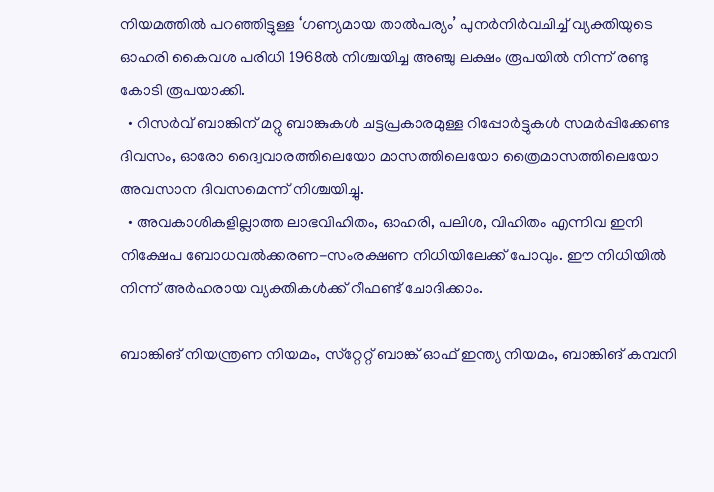നിയമത്തില്‍ പറഞ്ഞിട്ടുള്ള ‘ഗണ്യമായ താല്‍പര്യം’ പുനര്‍നിര്‍വചിച്ച് വ്യക്തിയുടെ ഓഹരി കൈവശ പരിധി 1968ല്‍ നിശ്ചയിച്ച അഞ്ചു ലക്ഷം രൂപയില്‍ നിന്ന് രണ്ടു കോടി രൂപയാക്കി.
  • റിസര്‍വ് ബാങ്കിന് മറ്റു ബാങ്കുകള്‍ ചട്ടപ്രകാരമുള്ള റിപ്പോര്‍ട്ടുകള്‍ സമര്‍പ്പിക്കേണ്ട ദിവസം, ഓരോ ദ്വൈവാരത്തിലെയോ മാസത്തിലെയോ ത്രൈമാസത്തിലെയോ അവസാന ദിവസമെന്ന് നിശ്ചയിച്ചു.
  • അവകാശികളില്ലാത്ത ലാഭവിഹിതം, ഓഹരി, പലിശ, വിഹിതം എന്നിവ ഇനി നിക്ഷേപ ബോധവല്‍ക്കരണ-സംരക്ഷണ നിധിയിലേക്ക് പോവും. ഈ നിധിയില്‍ നിന്ന് അര്‍ഹരായ വ്യക്തികള്‍ക്ക് റീഫണ്ട് ചോദിക്കാം.

ബാങ്കിങ് നിയന്ത്രണ നിയമം, സ്‌റ്റേറ്റ് ബാങ്ക് ഓഫ് ഇന്ത്യ നിയമം, ബാങ്കിങ് കമ്പനി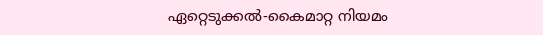ഏറ്റെടുക്കല്‍-കൈമാറ്റ നിയമം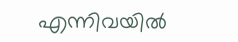എന്നിവയില്‍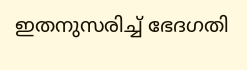ഇതനുസരിച്ച് ഭേദഗതി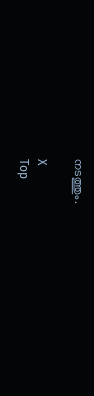നടത്തും.

X
Top